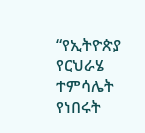“የኢትዮጵያ የርህራሄ ተምሳሌት የነበሩት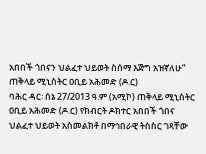አበበች ጎበናን ህልፈተ ህይወት ስሰማ እጅግ አዝኛለሁ” ጠቅላይ ሚኒስትር ዐቢይ አሕመድ (ዶ.ር)
ባሕር ዳር፡ ሰኔ 27/2013 ዓ.ም (አሚኮ) ጠቅላይ ሚኒስትር ዐቢይ አሕመድ (ዶ.ር) የክብርት ዶክተር አበበች ጎበና ህልፈተ ህይወት አስመልክቶ በማኅበራዊ ትስስር ገጻቸው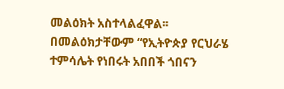መልዕክት አስተላልፈዋል፡፡
በመልዕክታቸውም “የኢትዮጵያ የርህራሄ ተምሳሌት የነበሩት አበበች ጎበናን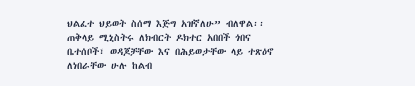ህልፈተ ህይወት ስሰማ እጅግ አዝኛለሁ” ብለዋል፡፡
ጠቅላይ ሚኒስትሩ ለክብርት ዶክተር አበበች ጎበና ቤተሰቦች፣ ወዳጆቻቸው እና በሕይወታቸው ላይ ተጽዕኖ ለነበራቸው ሁሉ ከልብ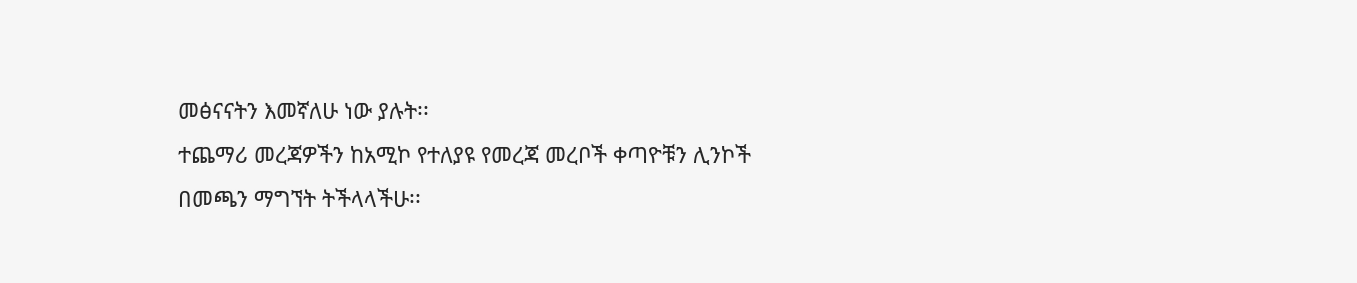መፅናናትን እመኛለሁ ነው ያሉት፡፡
ተጨማሪ መረጃዎችን ከአሚኮ የተለያዩ የመረጃ መረቦች ቀጣዮቹን ሊንኮች በመጫን ማግኘት ትችላላችሁ፡፡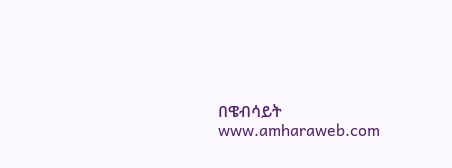በዌብሳይት www.amharaweb.com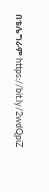በቴሌግራም https://bit.ly/2wdQpiZ